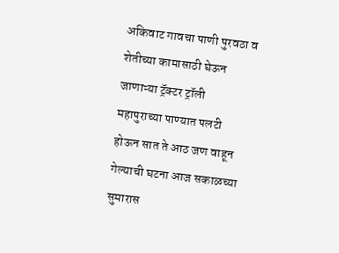अकिवाट गावचा पाणी पुरवठा व शेतीच्या कामासाठी घेऊन जाणाऱ्या ट्रॅक्टर ट्रॉली महापुराच्या पाण्यात पलटी होऊन सात ते आठ जण वाहून गेल्याची घटना आज सकाळच्या सुमारास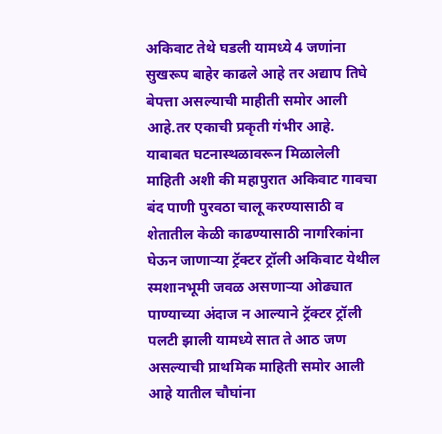अकिवाट तेथे घडली यामध्ये 4 जणांना सुखरूप बाहेर काढले आहे तर अद्याप तिघे बेपत्ता असल्याची माहीती समोर आली आहे.तर एकाची प्रकृती गंभीर आहे. याबाबत घटनास्थळावरून मिळालेली माहिती अशी की महापुरात अकिवाट गावचा बंद पाणी पुरवठा चालू करण्यासाठी व शेतातील केळी काढण्यासाठी नागरिकांना घेऊन जाणाऱ्या ट्रॅक्टर ट्रॉली अकिवाट येथील स्मशानभूमी जवळ असणाऱ्या ओढ्यात पाण्याच्या अंदाज न आल्याने ट्रॅक्टर ट्रॉली पलटी झाली यामध्ये सात ते आठ जण असल्याची प्राथमिक माहिती समोर आली आहे यातील चौघांना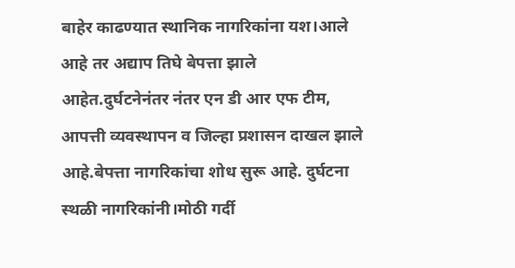बाहेर काढण्यात स्थानिक नागरिकांना यश।आले आहे तर अद्याप तिघे बेपत्ता झाले आहेत.दुर्घटनेनंतर नंतर एन डी आर एफ टीम, आपत्ती व्यवस्थापन व जिल्हा प्रशासन दाखल झाले आहे.बेपत्ता नागरिकांचा शोध सुरू आहे. दुर्घटना स्थळी नागरिकांनी।मोठी गर्दी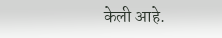केली आहे.